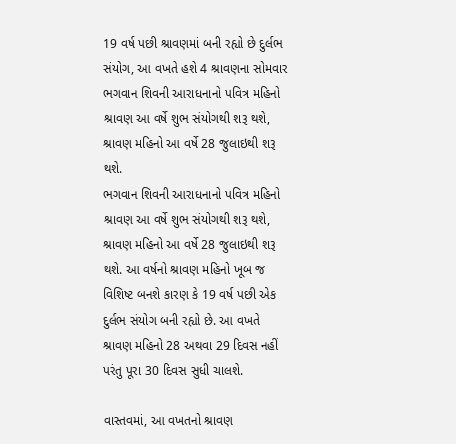19 વર્ષ પછી શ્રાવણમાં બની રહ્યો છે દુર્લભ સંયોગ, આ વખતે હશે 4 શ્રાવણના સોમવાર
ભગવાન શિવની આરાધનાનો પવિત્ર મહિનો શ્રાવણ આ વર્ષે શુભ સંયોગથી શરૂ થશે, શ્રાવણ મહિનો આ વર્ષે 28 જુલાઇથી શરૂ થશે.
ભગવાન શિવની આરાધનાનો પવિત્ર મહિનો શ્રાવણ આ વર્ષે શુભ સંયોગથી શરૂ થશે, શ્રાવણ મહિનો આ વર્ષે 28 જુલાઇથી શરૂ થશે. આ વર્ષનો શ્રાવણ મહિનો ખૂબ જ વિશિષ્ટ બનશે કારણ કે 19 વર્ષ પછી એક દુર્લભ સંયોગ બની રહ્યો છે. આ વખતે શ્રાવણ મહિનો 28 અથવા 29 દિવસ નહીં પરંતુ પૂરા 30 દિવસ સુધી ચાલશે.

વાસ્તવમાં, આ વખતનો શ્રાવણ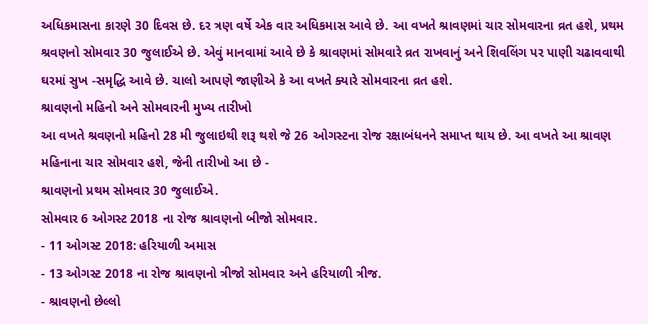અધિકમાસના કારણે 30 દિવસ છે. દર ત્રણ વર્ષે એક વાર અધિકમાસ આવે છે. આ વખતે શ્રાવણમાં ચાર સોમવારના વ્રત હશે, પ્રથમ શ્રવણનો સોમવાર 30 જુલાઈએ છે. એવું માનવામાં આવે છે કે શ્રાવણમાં સોમવારે વ્રત રાખવાનું અને શિવલિંગ પર પાણી ચઢાવવાથી ઘરમાં સુખ -સમૃદ્ધિ આવે છે. ચાલો આપણે જાણીએ કે આ વખતે ક્યારે સોમવારના વ્રત હશે.
શ્રાવણનો મહિનો અને સોમવારની મુખ્ય તારીખો
આ વખતે શ્રવણનો મહિનો 28 મી જુલાઇથી શરૂ થશે જે 26 ઓગસ્ટના રોજ રક્ષાબંધનને સમાપ્ત થાય છે. આ વખતે આ શ્રાવણ મહિનાના ચાર સોમવાર હશે, જેની તારીખો આ છે -
શ્રાવણનો પ્રથમ સોમવાર 30 જુલાઈએ.
સોમવાર 6 ઓગસ્ટ 2018 ના રોજ શ્રાવણનો બીજો સોમવાર.
- 11 ઓગસ્ટ 2018: હરિયાળી અમાસ
- 13 ઓગસ્ટ 2018 ના રોજ શ્રાવણનો ત્રીજો સોમવાર અને હરિયાળી ત્રીજ.
- શ્રાવણનો છેલ્લો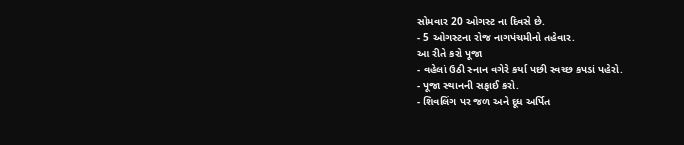સોમવાર 20 ઓગસ્ટ ના દિવસે છે.
- 5 ઓગસ્ટના રોજ નાગપંચમીનો તહેવાર.
આ રીતે કરો પૂજા
- વહેલાં ઉઠી સ્નાન વગેરે કર્યા પછી સ્વચ્છ કપડાં પહેરો.
- પૂજા સ્થાનની સફાઈ કરો.
- શિવલિંગ પર જળ અને દૂધ અર્પિત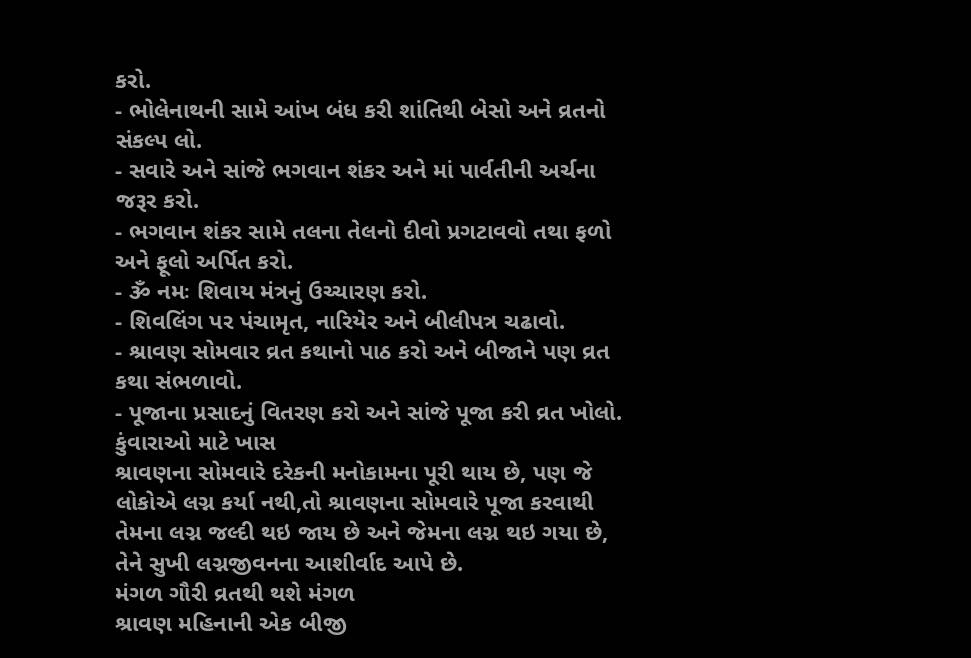કરો.
- ભોલેનાથની સામે આંખ બંધ કરી શાંતિથી બેસો અને વ્રતનો સંકલ્પ લો.
- સવારે અને સાંજે ભગવાન શંકર અને માં પાર્વતીની અર્ચના જરૂર કરો.
- ભગવાન શંકર સામે તલના તેલનો દીવો પ્રગટાવવો તથા ફળો અને ફૂલો અર્પિત કરો.
- ૐ નમઃ શિવાય મંત્રનું ઉચ્ચારણ કરો.
- શિવલિંગ પર પંચામૃત, નારિયેર અને બીલીપત્ર ચઢાવો.
- શ્રાવણ સોમવાર વ્રત કથાનો પાઠ કરો અને બીજાને પણ વ્રત કથા સંભળાવો.
- પૂજાના પ્રસાદનું વિતરણ કરો અને સાંજે પૂજા કરી વ્રત ખોલો.
કુંવારાઓ માટે ખાસ
શ્રાવણના સોમવારે દરેકની મનોકામના પૂરી થાય છે, પણ જે લોકોએ લગ્ન કર્યા નથી,તો શ્રાવણના સોમવારે પૂજા કરવાથી તેમના લગ્ન જલ્દી થઇ જાય છે અને જેમના લગ્ન થઇ ગયા છે, તેને સુખી લગ્નજીવનના આશીર્વાદ આપે છે.
મંગળ ગૌરી વ્રતથી થશે મંગળ
શ્રાવણ મહિનાની એક બીજી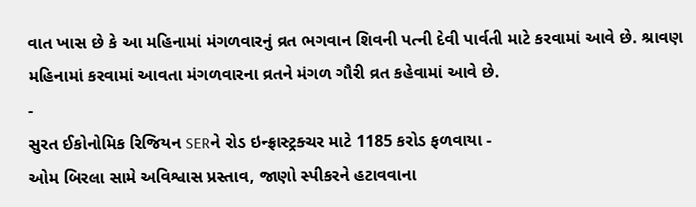વાત ખાસ છે કે આ મહિનામાં મંગળવારનું વ્રત ભગવાન શિવની પત્ની દેવી પાર્વતી માટે કરવામાં આવે છે. શ્રાવણ મહિનામાં કરવામાં આવતા મંગળવારના વ્રતને મંગળ ગૌરી વ્રત કહેવામાં આવે છે.
-
સુરત ઈકોનોમિક રિજિયન SERને રોડ ઇન્ફ્રાસ્ટ્રક્ચર માટે 1185 કરોડ ફળવાયા -
ઓમ બિરલા સામે અવિશ્વાસ પ્રસ્તાવ, જાણો સ્પીકરને હટાવવાના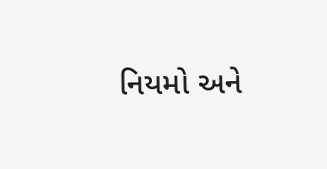નિયમો અને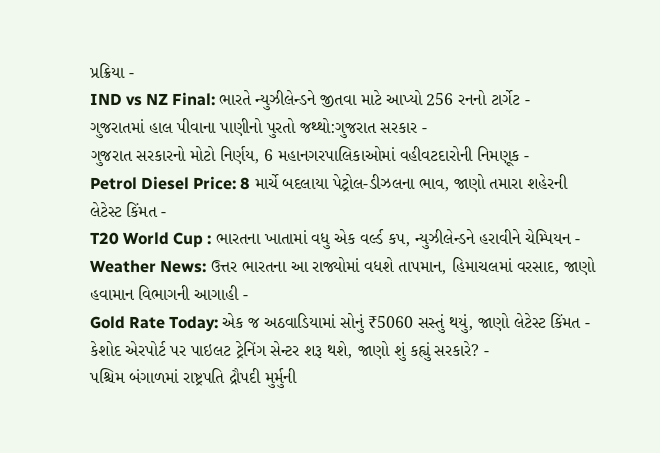પ્રક્રિયા -
IND vs NZ Final: ભારતે ન્યુઝીલેન્ડને જીતવા માટે આપ્યો 256 રનનો ટાર્ગેટ -
ગુજરાતમાં હાલ પીવાના પાણીનો પુરતો જથ્થો:ગુજરાત સરકાર -
ગુજરાત સરકારનો મોટો નિર્ણય, 6 મહાનગરપાલિકાઓમાં વહીવટદારોની નિમણૂક -
Petrol Diesel Price: 8 માર્ચે બદલાયા પેટ્રોલ-ડીઝલના ભાવ, જાણો તમારા શહેરની લેટેસ્ટ કિંમત -
T20 World Cup : ભારતના ખાતામાં વધુ એક વર્લ્ડ કપ, ન્યુઝીલેન્ડને હરાવીને ચેમ્પિયન -
Weather News: ઉત્તર ભારતના આ રાજ્યોમાં વધશે તાપમાન, હિમાચલમાં વરસાદ, જાણો હવામાન વિભાગની આગાહી -
Gold Rate Today: એક જ અઠવાડિયામાં સોનું ₹5060 સસ્તું થયું, જાણો લેટેસ્ટ કિંમત -
કેશોદ એરપોર્ટ પર પાઇલટ ટ્રેનિંગ સેન્ટર શરૂ થશે, જાણો શું કહ્યું સરકારે? -
પશ્ચિમ બંગાળમાં રાષ્ટ્રપતિ દ્રૌપદી મુર્મુની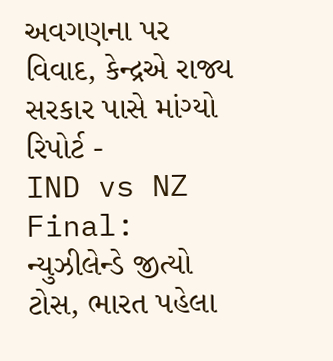અવગણના પર વિવાદ, કેન્દ્રએ રાજ્ય સરકાર પાસે માંગ્યો રિપોર્ટ -
IND vs NZ Final: ન્યુઝીલેન્ડે જીત્યો ટોસ, ભારત પહેલા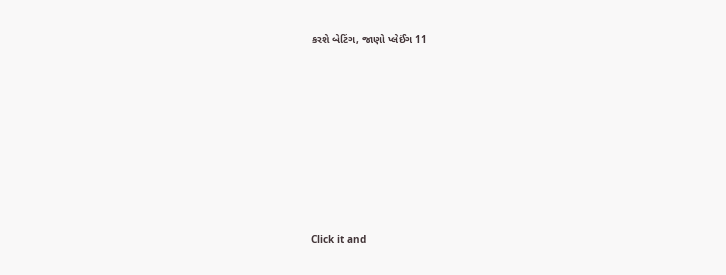કરશે બેટિંગ, જાણો પ્લેઈંગ 11









Click it and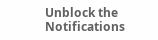Unblock the Notifications